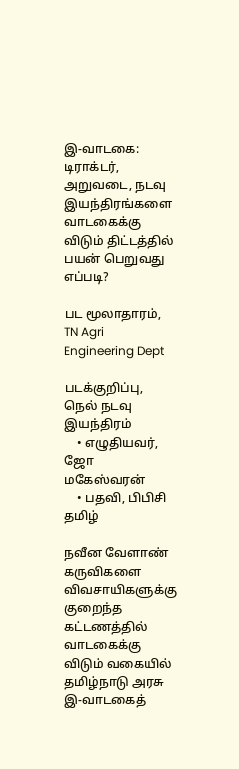இ-வாடகை: டிராக்டர், அறுவடை, நடவு இயந்திரங்களை வாடகைக்கு விடும் திட்டத்தில் பயன் பெறுவது எப்படி?

பட மூலாதாரம், TN Agri Engineering Dept

படக்குறிப்பு, நெல் நடவு இயந்திரம்
    • எழுதியவர், ஜோ மகேஸ்வரன்
    • பதவி, பிபிசி தமிழ்

நவீன வேளாண் கருவிகளை விவசாயிகளுக்கு குறைந்த கட்டணத்தில் வாடகைக்கு விடும் வகையில் தமிழ்நாடு அரசு இ-வாடகைத்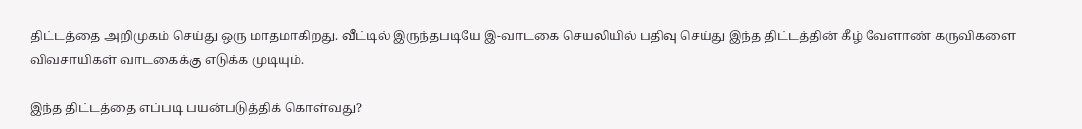திட்டத்தை அறிமுகம் செய்து ஒரு மாதமாகிறது. வீட்டில் இருந்தபடியே இ-வாடகை செயலியில் பதிவு செய்து இந்த திட்டத்தின் கீழ் வேளாண் கருவிகளை விவசாயிகள் வாடகைக்கு எடுக்க முடியும்.

இந்த திட்டத்தை எப்படி பயன்படுத்திக் கொள்வது?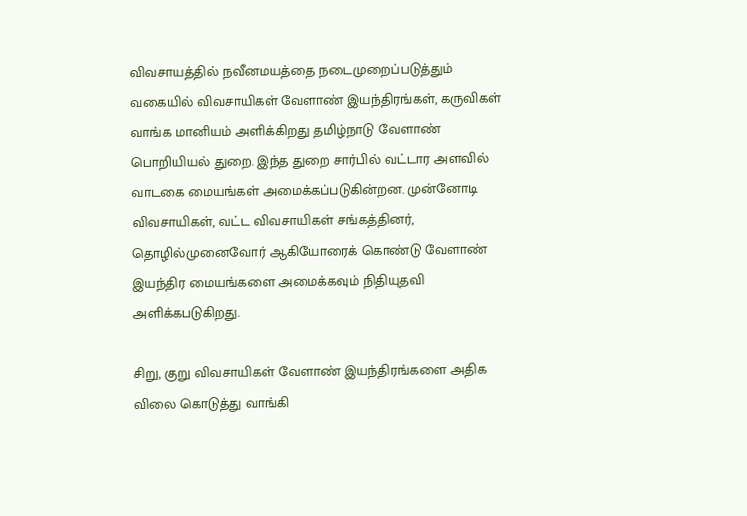விவசாயத்தில் நவீனமயத்தை நடைமுறைப்படுத்தும் வகையில் விவசாயிகள் வேளாண் இயந்திரங்கள், கருவிகள் வாங்க மானியம் அளிக்கிறது தமிழ்நாடு வேளாண் பொறியியல் துறை. இந்த துறை சார்பில் வட்டார அளவில் வாடகை மையங்கள் அமைக்கப்படுகின்றன. முன்னோடி விவசாயிகள், வட்ட விவசாயிகள் சங்கத்தினர், தொழில்முனைவோர் ஆகியோரைக் கொண்டு வேளாண் இயந்திர மையங்களை அமைக்கவும் நிதியுதவி அளிக்கபடுகிறது.

சிறு, குறு விவசாயிகள் வேளாண் இயந்திரங்களை அதிக விலை கொடுத்து வாங்கி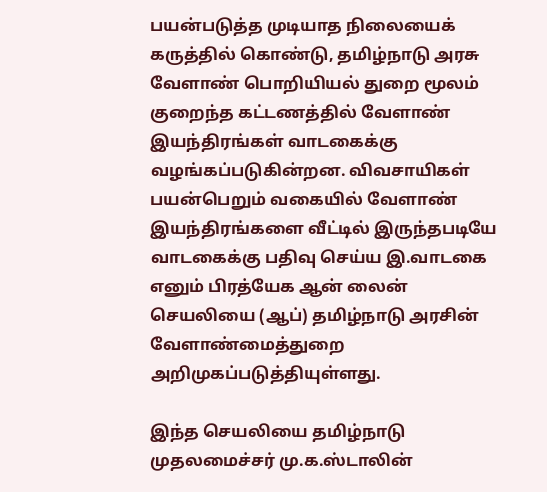பயன்படுத்த முடியாத நிலையைக் கருத்தில் கொண்டு, தமிழ்நாடு அரசு வேளாண் பொறியியல் துறை மூலம் குறைந்த கட்டணத்தில் வேளாண் இயந்திரங்கள் வாடகைக்கு வழங்கப்படுகின்றன. விவசாயிகள் பயன்பெறும் வகையில் வேளாண் இயந்திரங்களை வீட்டில் இருந்தபடியே வாடகைக்கு பதிவு செய்ய இ.வாடகை எனும் பிரத்யேக ஆன் லைன் செயலியை (ஆப்) தமிழ்நாடு அரசின் வேளாண்மைத்துறை அறிமுகப்படுத்தியுள்ளது.

இந்த செயலியை தமிழ்நாடு முதலமைச்சர் மு.க.ஸ்டாலின்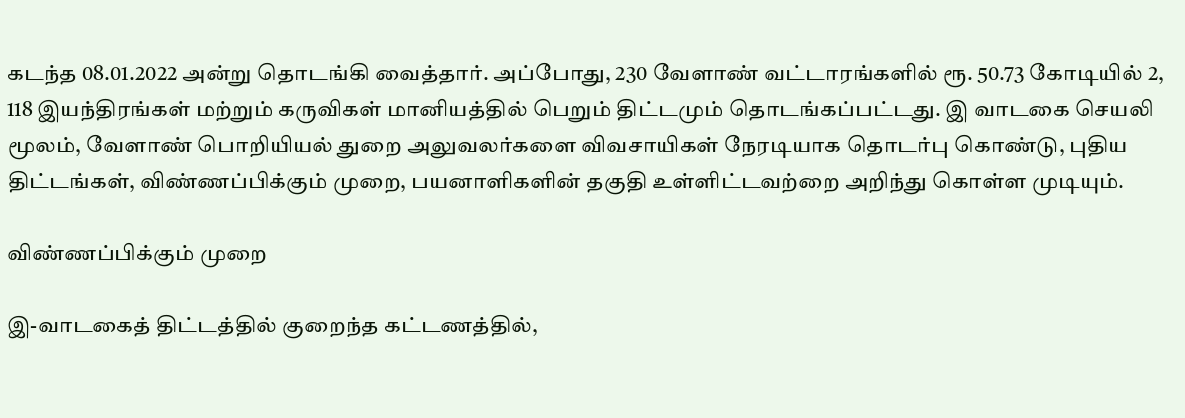கடந்த 08.01.2022 அன்று தொடங்கி வைத்தார். அப்போது, 230 வேளாண் வட்டாரங்களில் ரூ. 50.73 கோடியில் 2, 118 இயந்திரங்கள் மற்றும் கருவிகள் மானியத்தில் பெறும் திட்டமும் தொடங்கப்பட்டது. இ வாடகை செயலி மூலம், வேளாண் பொறியியல் துறை அலுவலர்களை விவசாயிகள் நேரடியாக தொடர்பு கொண்டு, புதிய திட்டங்கள், விண்ணப்பிக்கும் முறை, பயனாளிகளின் தகுதி உள்ளிட்டவற்றை அறிந்து கொள்ள முடியும்.

விண்ணப்பிக்கும் முறை

இ-வாடகைத் திட்டத்தில் குறைந்த கட்டணத்தில்,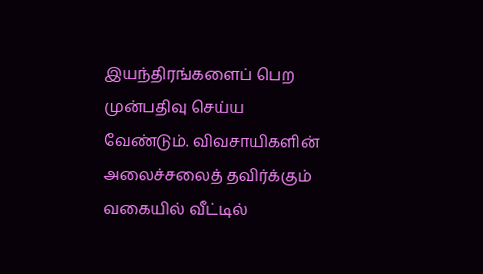இயந்திரங்களைப் பெற முன்பதிவு செய்ய வேண்டும். விவசாயிகளின் அலைச்சலைத் தவிர்க்கும் வகையில் வீட்டில்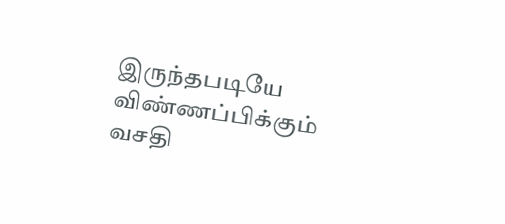இருந்தபடியே விண்ணப்பிக்கும் வசதி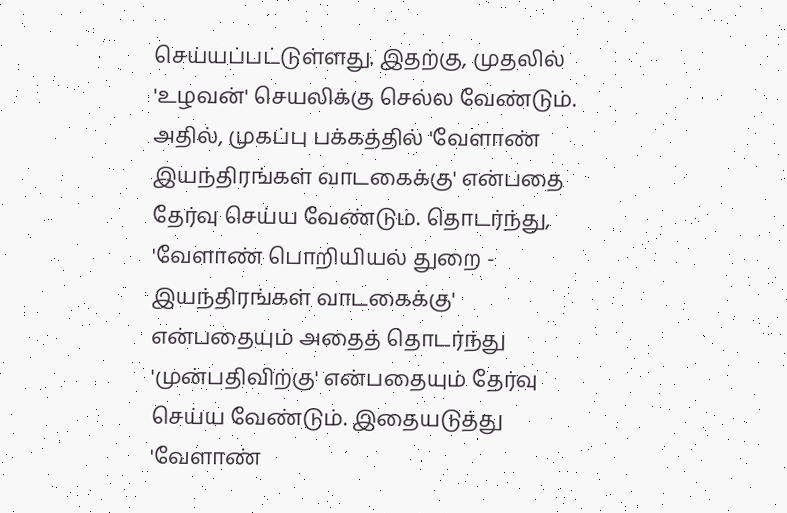செய்யப்பட்டுள்ளது. இதற்கு, முதலில் 'உழவன்' செயலிக்கு செல்ல வேண்டும். அதில், முகப்பு பக்கத்தில் 'வேளாண் இயந்திரங்கள் வாடகைக்கு' என்பதை தேர்வு செய்ய வேண்டும். தொடர்ந்து, 'வேளாண் பொறியியல் துறை - இயந்திரங்கள் வாடகைக்கு' என்பதையும் அதைத் தொடர்ந்து 'முன்பதிவிற்கு' என்பதையும் தேர்வு செய்ய வேண்டும். இதையடுத்து 'வேளாண்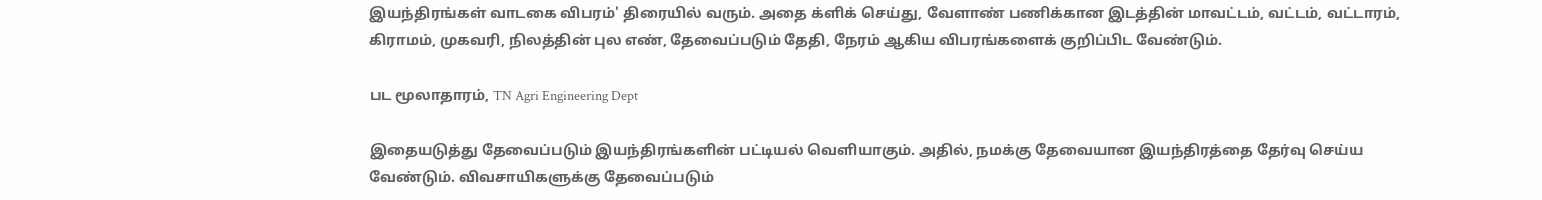இயந்திரங்கள் வாடகை விபரம்' திரையில் வரும். அதை க்ளிக் செய்து, வேளாண் பணிக்கான இடத்தின் மாவட்டம், வட்டம், வட்டாரம், கிராமம், முகவரி, நிலத்தின் புல எண், தேவைப்படும் தேதி, நேரம் ஆகிய விபரங்களைக் குறிப்பிட வேண்டும்.

பட மூலாதாரம், TN Agri Engineering Dept

இதையடுத்து தேவைப்படும் இயந்திரங்களின் பட்டியல் வெளியாகும். அதில், நமக்கு தேவையான இயந்திரத்தை தேர்வு செய்ய வேண்டும். விவசாயிகளுக்கு தேவைப்படும்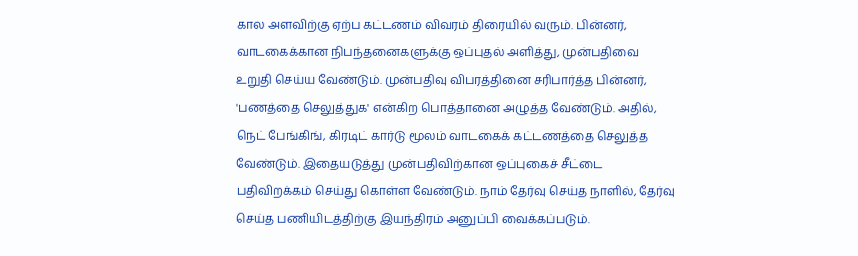கால அளவிற்கு ஏற்ப கட்டணம் விவரம் திரையில் வரும். பின்னர், வாடகைக்கான நிபந்தனைகளுக்கு ஒப்புதல் அளித்து, முன்பதிவை உறுதி செய்ய வேண்டும். முன்பதிவு விபரத்தினை சரிபார்த்த பின்னர், 'பணத்தை செலுத்துக' என்கிற பொத்தானை அழுத்த வேண்டும். அதில், நெட் பேங்கிங், கிரடிட் கார்டு மூலம் வாடகைக் கட்டணத்தை செலுத்த வேண்டும். இதையடுத்து முன்பதிவிற்கான ஒப்புகைச் சீட்டை பதிவிறக்கம் செய்து கொள்ள வேண்டும். நாம் தேர்வு செய்த நாளில், தேர்வு செய்த பணியிடத்திற்கு இயந்திரம் அனுப்பி வைக்கப்படும்.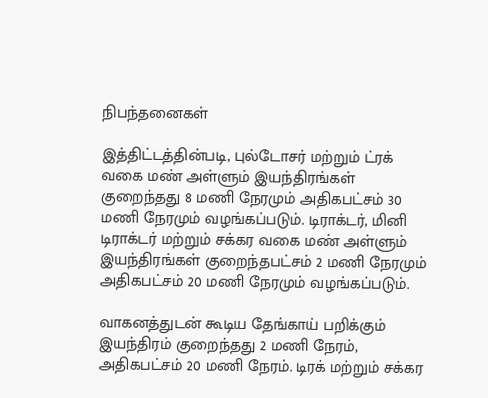நிபந்தனைகள்

இத்திட்டத்தின்படி, புல்டோசர் மற்றும் ட்ரக் வகை மண் அள்ளும் இயந்திரங்கள் குறைந்தது 8 மணி நேரமும் அதிகபட்சம் 30 மணி நேரமும் வழங்கப்படும். டிராக்டர், மினி டிராக்டர் மற்றும் சக்கர வகை மண் அள்ளும் இயந்திரங்கள் குறைந்தபட்சம் 2 மணி நேரமும் அதிகபட்சம் 20 மணி நேரமும் வழங்கப்படும்.

வாகனத்துடன் கூடிய தேங்காய் பறிக்கும் இயந்திரம் குறைந்தது 2 மணி நேரம், அதிகபட்சம் 20 மணி நேரம். டிரக் மற்றும் சக்கர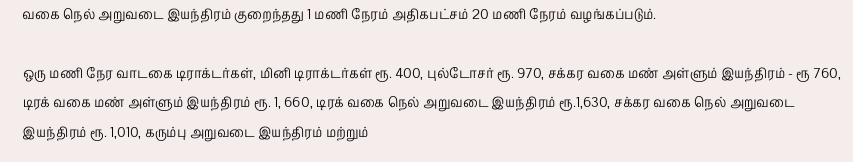வகை நெல் அறுவடை இயந்திரம் குறைந்தது 1 மணி நேரம் அதிகபட்சம் 20 மணி நேரம் வழங்கப்படும்.

ஒரு மணி நேர வாடகை டிராக்டர்கள், மினி டிராக்டர்கள் ரூ. 400, புல்டோசர் ரூ. 970, சக்கர வகை மண் அள்ளும் இயந்திரம் - ரூ 760, டிரக் வகை மண் அள்ளும் இயந்திரம் ரூ. 1, 660, டிரக் வகை நெல் அறுவடை இயந்திரம் ரூ.1,630, சக்கர வகை நெல் அறுவடை இயந்திரம் ரூ. 1,010, கரும்பு அறுவடை இயந்திரம் மற்றும்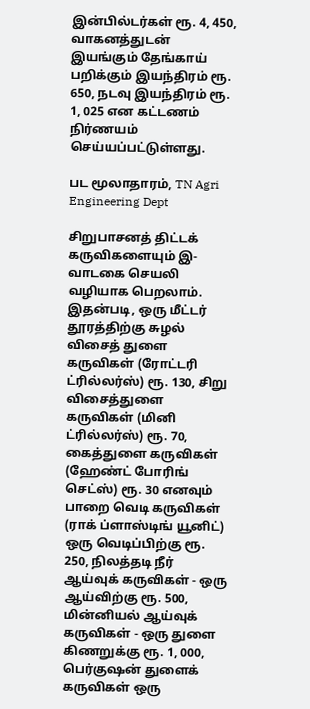இன்பில்டர்கள் ரூ. 4, 450, வாகனத்துடன் இயங்கும் தேங்காய் பறிக்கும் இயந்திரம் ரூ. 650, நடவு இயந்திரம் ரூ. 1, 025 என கட்டணம் நிர்ணயம் செய்யப்பட்டுள்ளது.

பட மூலாதாரம், TN Agri Engineering Dept

சிறுபாசனத் திட்டக் கருவிகளையும் இ-வாடகை செயலி வழியாக பெறலாம். இதன்படி, ஒரு மீட்டர் தூரத்திற்கு சுழல் விசைத் துளை கருவிகள் (ரோட்டரி ட்ரில்லர்ஸ்) ரூ. 130, சிறு விசைத்துளை கருவிகள் (மினி ட்ரில்லர்ஸ்) ரூ. 70, கைத்துளை கருவிகள் (ஹேண்ட் போரிங் செட்ஸ்) ரூ. 30 எனவும் பாறை வெடி கருவிகள் (ராக் ப்ளாஸ்டிங் யூனிட்) ஒரு வெடிப்பிற்கு ரூ. 250, நிலத்தடி நீர் ஆய்வுக் கருவிகள் - ஒரு ஆய்விற்கு ரூ. 500, மின்னியல் ஆய்வுக் கருவிகள் - ஒரு துளை கிணறுக்கு ரூ. 1, 000, பெர்குஷன் துளைக் கருவிகள் ஒரு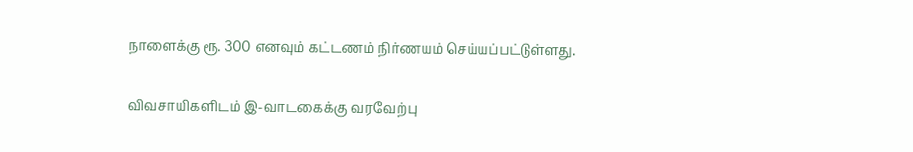நாளைக்கு ரூ. 300 எனவும் கட்டணம் நிர்ணயம் செய்யப்பட்டுள்ளது.

விவசாயிகளிடம் இ-வாடகைக்கு வரவேற்பு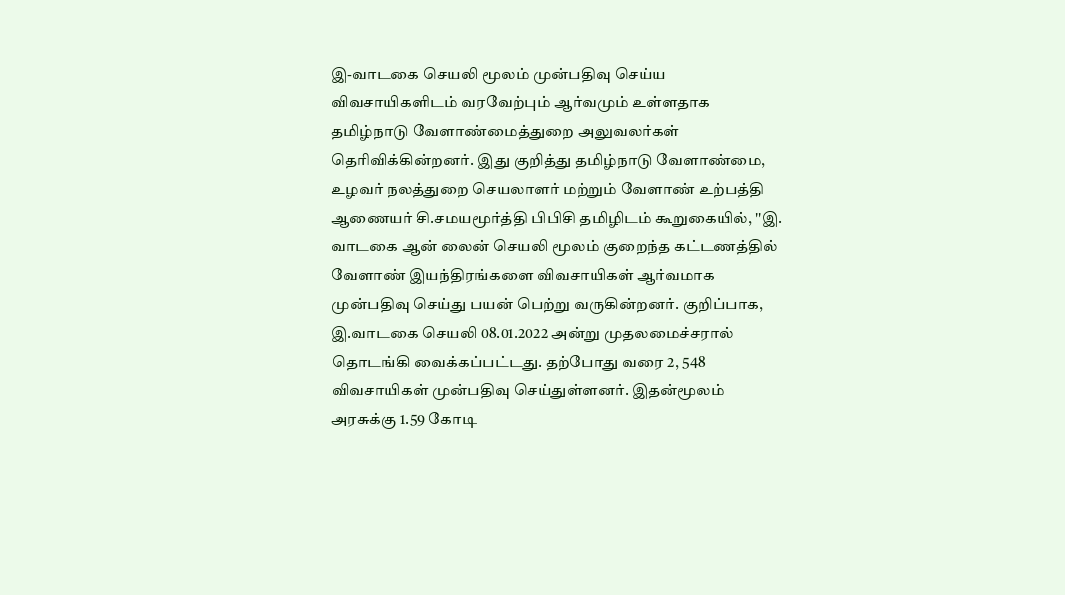இ-வாடகை செயலி மூலம் முன்பதிவு செய்ய விவசாயிகளிடம் வரவேற்பும் ஆர்வமும் உள்ளதாக தமிழ்நாடு வேளாண்மைத்துறை அலுவலர்கள் தெரிவிக்கின்றனர். இது குறித்து தமிழ்நாடு வேளாண்மை, உழவர் நலத்துறை செயலாளர் மற்றும் வேளாண் உற்பத்தி ஆணையர் சி.சமயமூர்த்தி பிபிசி தமிழிடம் கூறுகையில், ''இ. வாடகை ஆன் லைன் செயலி மூலம் குறைந்த கட்டணத்தில் வேளாண் இயந்திரங்களை விவசாயிகள் ஆர்வமாக முன்பதிவு செய்து பயன் பெற்று வருகின்றனர். குறிப்பாக, இ.வாடகை செயலி 08.01.2022 அன்று முதலமைச்சரால் தொடங்கி வைக்கப்பட்டது. தற்போது வரை 2, 548 விவசாயிகள் முன்பதிவு செய்துள்ளனர். இதன்மூலம் அரசுக்கு 1.59 கோடி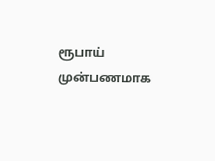ரூபாய் முன்பணமாக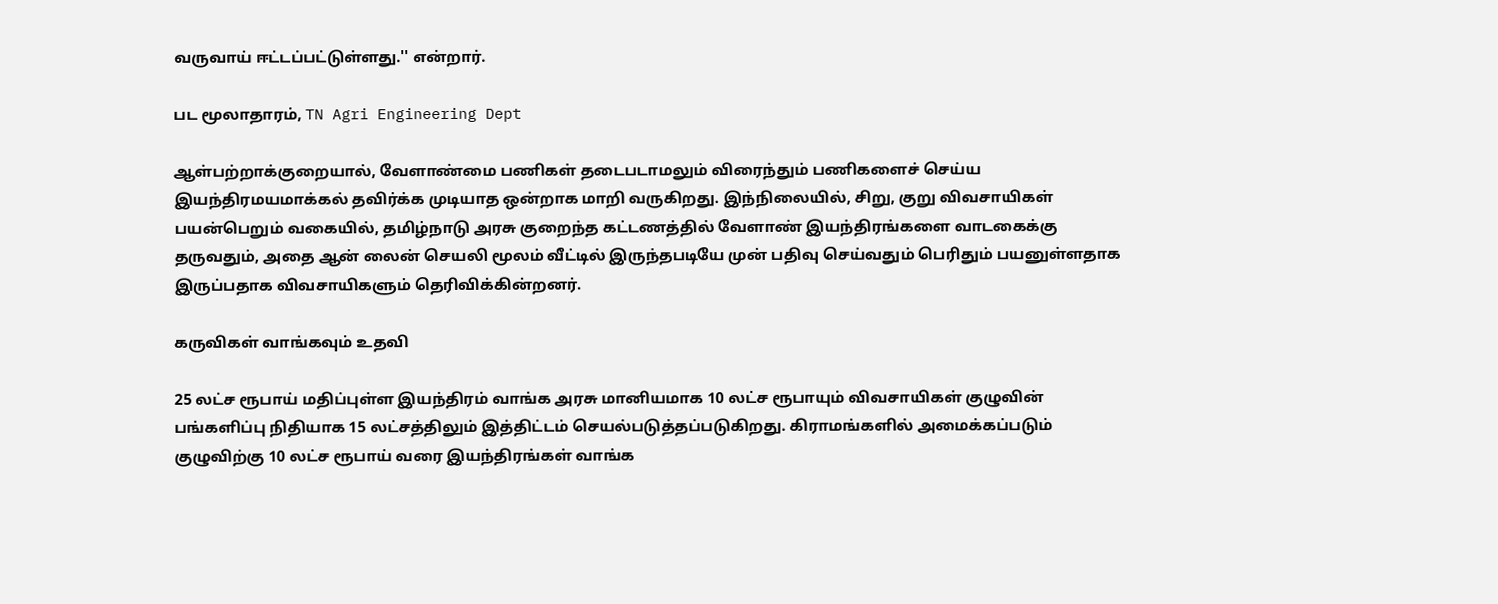வருவாய் ஈட்டப்பட்டுள்ளது.'' என்றார்.

பட மூலாதாரம், TN Agri Engineering Dept

ஆள்பற்றாக்குறையால், வேளாண்மை பணிகள் தடைபடாமலும் விரைந்தும் பணிகளைச் செய்ய இயந்திரமயமாக்கல் தவிர்க்க முடியாத ஒன்றாக மாறி வருகிறது. இந்நிலையில், சிறு, குறு விவசாயிகள் பயன்பெறும் வகையில், தமிழ்நாடு அரசு குறைந்த கட்டணத்தில் வேளாண் இயந்திரங்களை வாடகைக்கு தருவதும், அதை ஆன் லைன் செயலி மூலம் வீட்டில் இருந்தபடியே முன் பதிவு செய்வதும் பெரிதும் பயனுள்ளதாக இருப்பதாக விவசாயிகளும் தெரிவிக்கின்றனர்.

கருவிகள் வாங்கவும் உதவி

25 லட்ச ரூபாய் மதிப்புள்ள இயந்திரம் வாங்க அரசு மானியமாக 10 லட்ச ரூபாயும் விவசாயிகள் குழுவின் பங்களிப்பு நிதியாக 15 லட்சத்திலும் இத்திட்டம் செயல்படுத்தப்படுகிறது. கிராமங்களில் அமைக்கப்படும் குழுவிற்கு 10 லட்ச ரூபாய் வரை இயந்திரங்கள் வாங்க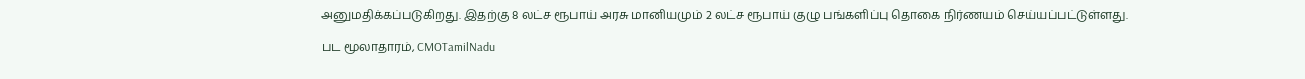அனுமதிக்கப்படுகிறது. இதற்கு 8 லட்ச ரூபாய் அரசு மானியமும் 2 லட்ச ரூபாய் குழு பங்களிப்பு தொகை நிர்ணயம் செய்யப்பட்டுள்ளது.

பட மூலாதாரம், CMOTamilNadu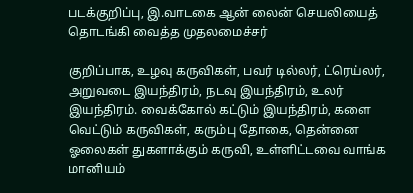படக்குறிப்பு, இ.வாடகை ஆன் லைன் செயலியைத் தொடங்கி வைத்த முதலமைச்சர்

குறிப்பாக, உழவு கருவிகள், பவர் டில்லர், ட்ரெய்லர், அறுவடை இயந்திரம், நடவு இயந்திரம், உலர் இயந்திரம். வைக்கோல் கட்டும் இயந்திரம், களை வெட்டும் கருவிகள், கரும்பு தோகை, தென்னை ஓலைகள் துகளாக்கும் கருவி, உள்ளிட்டவை வாங்க மானியம்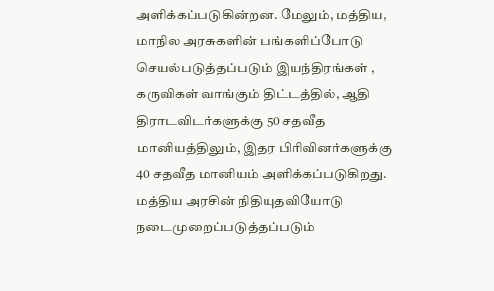அளிக்கப்படுகின்றன. மேலும், மத்திய, மாநில அரசுகளின் பங்களிப்போடு செயல்படுத்தப்படும் இயந்திரங்கள் , கருவிகள் வாங்கும் திட்டத்தில், ஆதி திராடவிடர்களுக்கு 50 சதவீத மானியத்திலும், இதர பிரிவினர்களுக்கு 40 சதவீத மானியம் அளிக்கப்படுகிறது. மத்திய அரசின் நிதியுதவியோடு நடைமுறைப்படுத்தப்படும்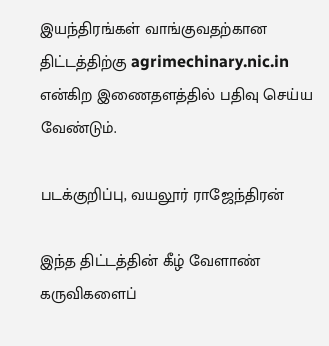இயந்திரங்கள் வாங்குவதற்கான திட்டத்திற்கு agrimechinary.nic.in என்கிற இணைதளத்தில் பதிவு செய்ய வேண்டும்.

படக்குறிப்பு, வயலூர் ராஜேந்திரன்

இந்த திட்டத்தின் கீழ் வேளாண் கருவிகளைப்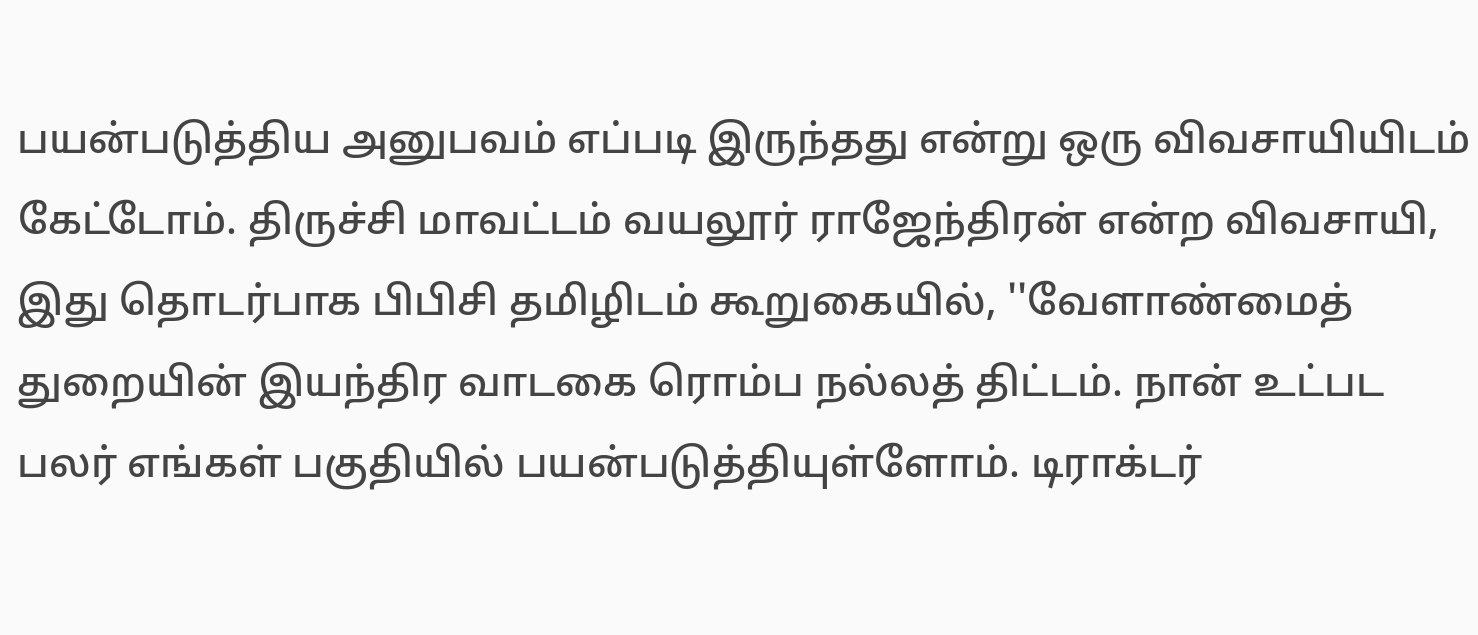பயன்படுத்திய அனுபவம் எப்படி இருந்தது என்று ஒரு விவசாயியிடம் கேட்டோம். திருச்சி மாவட்டம் வயலூர் ராஜேந்திரன் என்ற விவசாயி, இது தொடர்பாக பிபிசி தமிழிடம் கூறுகையில், ''வேளாண்மைத் துறையின் இயந்திர வாடகை ரொம்ப நல்லத் திட்டம். நான் உட்பட பலர் எங்கள் பகுதியில் பயன்படுத்தியுள்ளோம். டிராக்டர்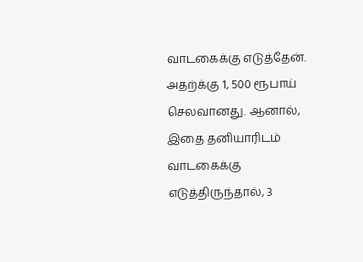வாடகைக்கு எடுத்தேன். அதற்க்கு 1, 500 ரூபாய் செலவானது. ஆனால், இதை தனியாரிடம் வாடகைக்கு எடுத்திருந்தால், 3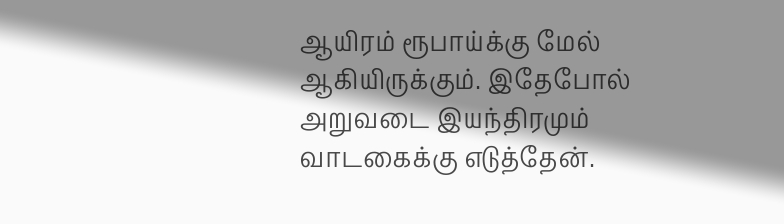ஆயிரம் ரூபாய்க்கு மேல் ஆகியிருக்கும். இதேபோல் அறுவடை இயந்திரமும் வாடகைக்கு எடுத்தேன்.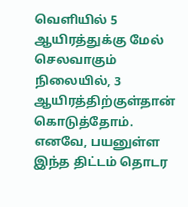வெளியில் 5 ஆயிரத்துக்கு மேல் செலவாகும் நிலையில், 3 ஆயிரத்திற்குள்தான் கொடுத்தோம். எனவே, பயனுள்ள இந்த திட்டம் தொடர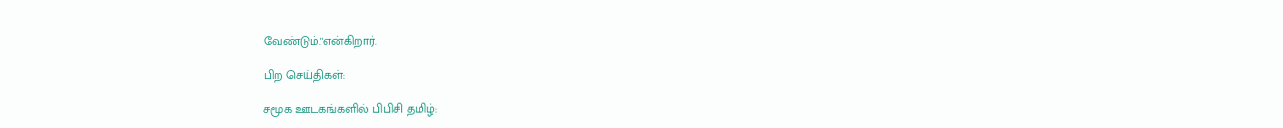வேண்டும்.''என்கிறார்.

பிற செய்திகள்:

சமூக ஊடகங்களில் பிபிசி தமிழ்: